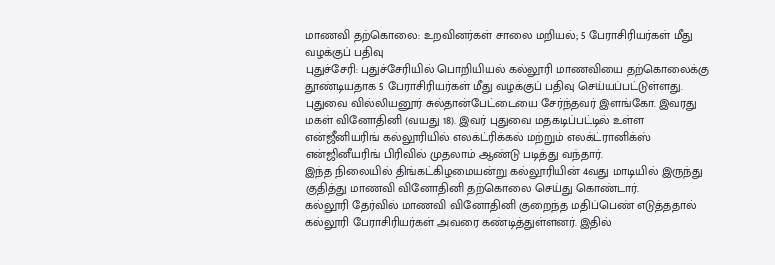மாணவி தற்கொலை: உறவினர்கள் சாலை மறியல்; 5 பேராசிரியர்கள் மீது வழக்குப் பதிவு
புதுச்சேரி: புதுச்சேரியில் பொறியியல் கல்லூரி மாணவியை தற்கொலைக்கு தூண்டியதாக 5 பேராசிரியர்கள் மீது வழக்குப் பதிவு செய்யப்பட்டுள்ளது.
புதுவை வில்லியனூர் சுல்தான்பேட்டையை சேர்ந்தவர் இளங்கோ. இவரது மகள் வினோதினி (வயது 18). இவர் புதுவை மதகடிப்பட்டில் உள்ள என்ஜீனியரிங் கல்லூரியில் எலக்ட்ரிக்கல் மற்றும் எலக்ட்ரானிக்ஸ் என்ஜினீயரிங் பிரிவில் முதலாம் ஆண்டு படித்து வந்தார்.
இந்த நிலையில் திங்கட்கிழமையன்று கல்லூரியின் 4வது மாடியில் இருந்து குதித்து மாணவி வினோதினி தற்கொலை செய்து கொண்டார்.
கல்லூரி தேர்வில் மாணவி வினோதினி குறைந்த மதிப்பெண் எடுத்ததால் கல்லூரி பேராசிரியர்கள் அவரை கண்டித்துள்ளனர். இதில்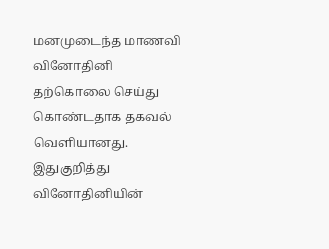மனமுடைந்த மாணவி வினோதினி தற்கொலை செய்து கொண்டதாக தகவல் வெளியானது.
இதுகுறித்து வினோதினியின்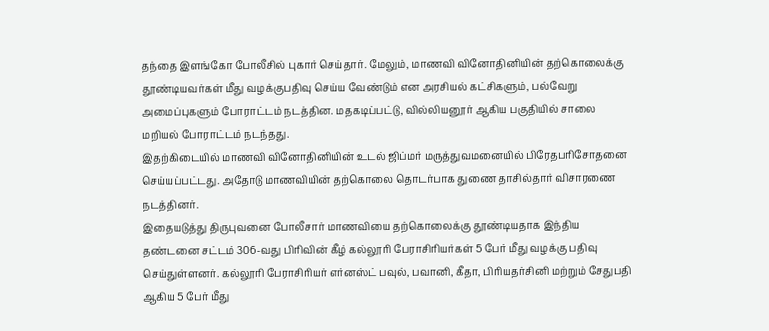தந்தை இளங்கோ போலீசில் புகார் செய்தார். மேலும், மாணவி வினோதினியின் தற்கொலைக்கு தூண்டியவர்கள் மீது வழக்குபதிவு செய்ய வேண்டும் என அரசியல் கட்சிகளும், பல்வேறு அமைப்புகளும் போராட்டம் நடத்தின. மதகடிப்பட்டு, வில்லியனூர் ஆகிய பகுதியில் சாலை மறியல் போராட்டம் நடந்தது.
இதற்கிடையில் மாணவி வினோதினியின் உடல் ஜிப்மர் மருத்துவமனையில் பிரேதபரிசோதனை செய்யப்பட்டது. அதோடு மாணவியின் தற்கொலை தொடர்பாக துணை தாசில்தார் விசாரணை நடத்தினர்.
இதையடுத்து திருபுவனை போலீசார் மாணவியை தற்கொலைக்கு தூண்டியதாக இந்திய தண்டனை சட்டம் 306-வது பிரிவின் கீழ் கல்லூரி பேராசிரியர்கள் 5 பேர் மீது வழக்கு பதிவு செய்துள்ளனர். கல்லூரி பேராசிரியர் எர்னஸ்ட் பவுல், பவானி, கீதா, பிரியதர்சினி மற்றும் சேதுபதி ஆகிய 5 பேர் மீது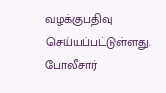வழக்குபதிவு செய்யப்பட்டுள்ளது. போலீசார்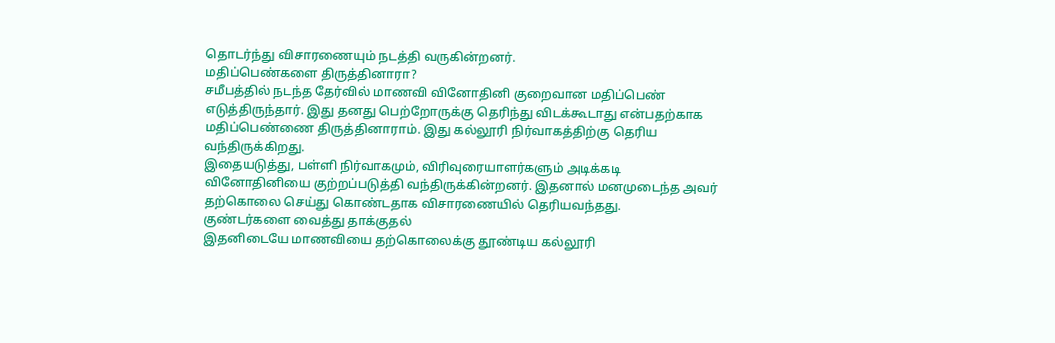தொடர்ந்து விசாரணையும் நடத்தி வருகின்றனர்.
மதிப்பெண்களை திருத்தினாரா?
சமீபத்தில் நடந்த தேர்வில் மாணவி வினோதினி குறைவான மதிப்பெண் எடுத்திருந்தார். இது தனது பெற்றோருக்கு தெரிந்து விடக்கூடாது என்பதற்காக மதிப்பெண்ணை திருத்தினாராம். இது கல்லூரி நிர்வாகத்திற்கு தெரிய வந்திருக்கிறது.
இதையடுத்து, பள்ளி நிர்வாகமும், விரிவுரையாளர்களும் அடிக்கடி வினோதினியை குற்றப்படுத்தி வந்திருக்கின்றனர். இதனால் மனமுடைந்த அவர் தற்கொலை செய்து கொண்டதாக விசாரணையில் தெரியவந்தது.
குண்டர்களை வைத்து தாக்குதல்
இதனிடையே மாணவியை தற்கொலைக்கு தூண்டிய கல்லூரி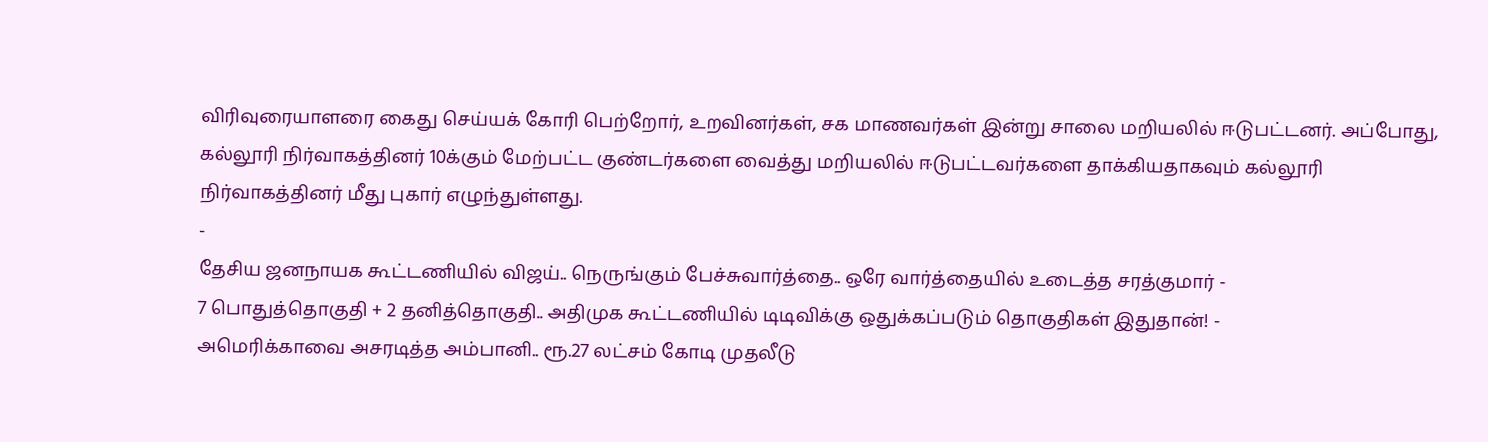விரிவுரையாளரை கைது செய்யக் கோரி பெற்றோர், உறவினர்கள், சக மாணவர்கள் இன்று சாலை மறியலில் ஈடுபட்டனர். அப்போது, கல்லூரி நிர்வாகத்தினர் 10க்கும் மேற்பட்ட குண்டர்களை வைத்து மறியலில் ஈடுபட்டவர்களை தாக்கியதாகவும் கல்லூரி நிர்வாகத்தினர் மீது புகார் எழுந்துள்ளது.
-
தேசிய ஜனநாயக கூட்டணியில் விஜய்.. நெருங்கும் பேச்சுவார்த்தை.. ஒரே வார்த்தையில் உடைத்த சரத்குமார் -
7 பொதுத்தொகுதி + 2 தனித்தொகுதி.. அதிமுக கூட்டணியில் டிடிவிக்கு ஒதுக்கப்படும் தொகுதிகள் இதுதான்! -
அமெரிக்காவை அசரடித்த அம்பானி.. ரூ.27 லட்சம் கோடி முதலீடு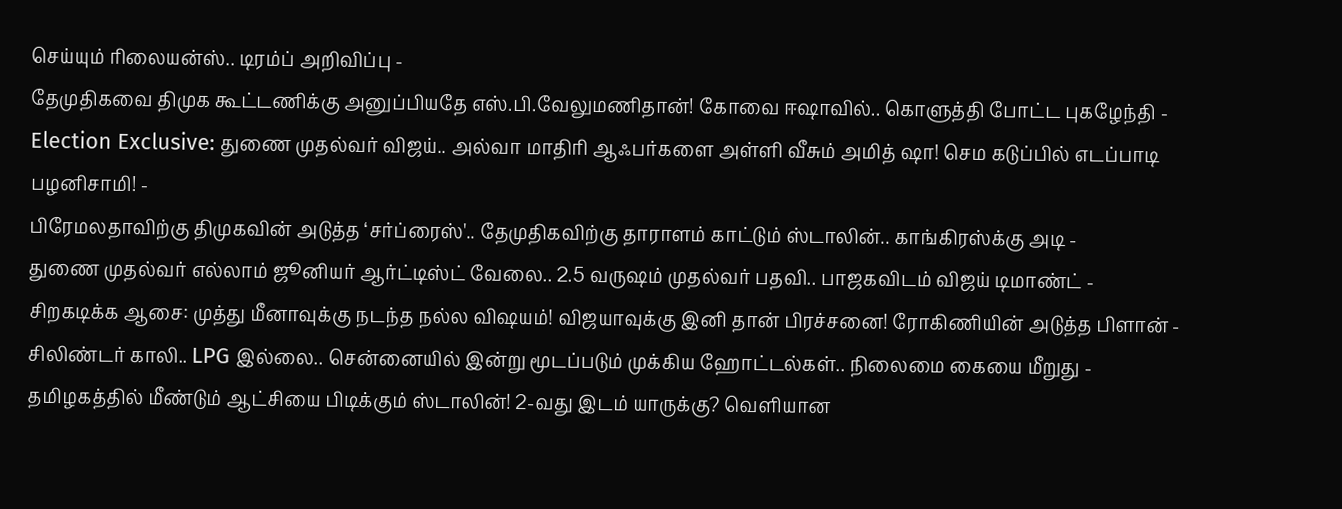செய்யும் ரிலையன்ஸ்.. டிரம்ப் அறிவிப்பு -
தேமுதிகவை திமுக கூட்டணிக்கு அனுப்பியதே எஸ்.பி.வேலுமணிதான்! கோவை ஈஷாவில்.. கொளுத்தி போட்ட புகழேந்தி -
Election Exclusive: துணை முதல்வர் விஜய்.. அல்வா மாதிரி ஆஃபர்களை அள்ளி வீசும் அமித் ஷா! செம கடுப்பில் எடப்பாடி பழனிசாமி! -
பிரேமலதாவிற்கு திமுகவின் அடுத்த ‘சர்ப்ரைஸ்'.. தேமுதிகவிற்கு தாராளம் காட்டும் ஸ்டாலின்.. காங்கிரஸ்க்கு அடி -
துணை முதல்வர் எல்லாம் ஜூனியர் ஆர்ட்டிஸ்ட் வேலை.. 2.5 வருஷம் முதல்வர் பதவி.. பாஜகவிடம் விஜய் டிமாண்ட் -
சிறகடிக்க ஆசை: முத்து மீனாவுக்கு நடந்த நல்ல விஷயம்! விஜயாவுக்கு இனி தான் பிரச்சனை! ரோகிணியின் அடுத்த பிளான் -
சிலிண்டர் காலி.. LPG இல்லை.. சென்னையில் இன்று மூடப்படும் முக்கிய ஹோட்டல்கள்.. நிலைமை கையை மீறுது -
தமிழகத்தில் மீண்டும் ஆட்சியை பிடிக்கும் ஸ்டாலின்! 2-வது இடம் யாருக்கு? வெளியான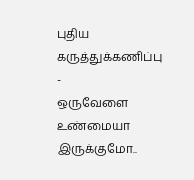புதிய கருத்துக்கணிப்பு -
ஒருவேளை உண்மையா இருக்குமோ..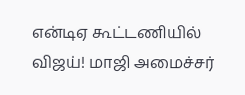என்டிஏ கூட்டணியில் விஜய்! மாஜி அமைச்சர்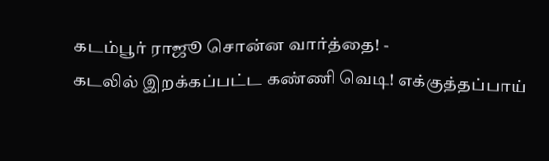கடம்பூர் ராஜூ சொன்ன வார்த்தை! -
கடலில் இறக்கப்பட்ட கண்ணி வெடி! எக்குத்தப்பாய்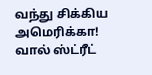வந்து சிக்கிய அமெரிக்கா! வால் ஸ்ட்ரீட்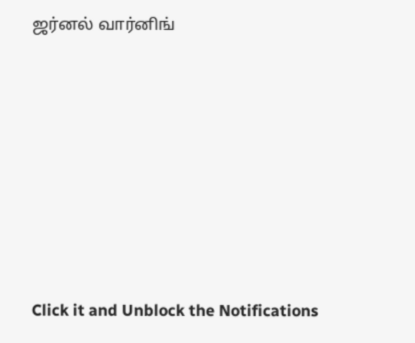ஜர்னல் வார்னிங்












Click it and Unblock the Notifications